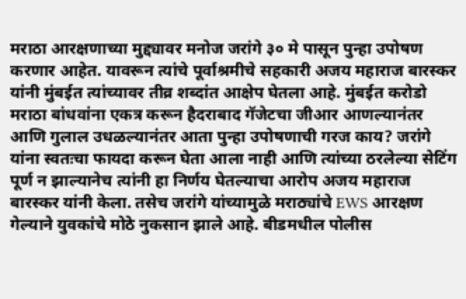मराठा आरक्षणाच्या मुद्द्यावर मनोज जरांगे ३० मे पासून पुन्हा उपोषण करणार आहेत. यावरून त्यांचे पूर्वाश्रमीचे सहकारी अजय महाराज बारस्कर यांनी मुंबईत त्यांच्यावर तीव्र शब्दांत आक्षेप घेतला आहे. मुंबईत करोडो मराठा बांधवांना एकत्र करून हैदराबाद गॅजेटचा जीआर आणल्यानंतर आणि गुलाल उधळल्यानंतर आता पुन्हा उपोषणाची गरज काय? जरांगे यांना स्वतःचा फायदा करून घेता आला नाही आणि त्यांच्या ठरलेल्या सेटिंग पूर्ण न झाल्यानेच त्यांनी हा निर्णय घेतल्याचा आरोप अजय महाराज बारस्कर यांनी केला. तसेच जरांगे यांच्यामुळे मराठ्यांचे EWS आरक्षण गेल्याने युवकांचे मोठे नुकसान झाले आहे. बीडमधील पोलीस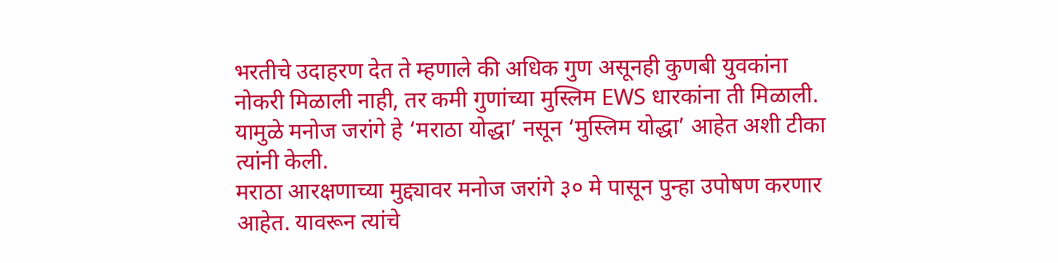भरतीचे उदाहरण देत ते म्हणाले की अधिक गुण असूनही कुणबी युवकांना नोकरी मिळाली नाही, तर कमी गुणांच्या मुस्लिम EWS धारकांना ती मिळाली. यामुळे मनोज जरांगे हे ‘मराठा योद्धा’ नसून ‘मुस्लिम योद्धा’ आहेत अशी टीका त्यांनी केली.
मराठा आरक्षणाच्या मुद्द्यावर मनोज जरांगे ३० मे पासून पुन्हा उपोषण करणार आहेत. यावरून त्यांचे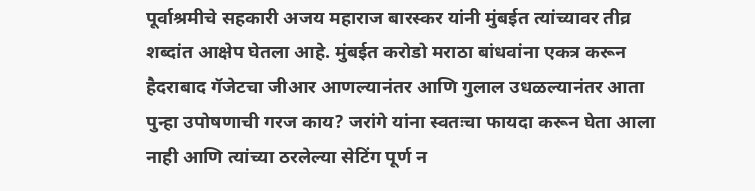पूर्वाश्रमीचे सहकारी अजय महाराज बारस्कर यांनी मुंबईत त्यांच्यावर तीव्र शब्दांत आक्षेप घेतला आहे. मुंबईत करोडो मराठा बांधवांना एकत्र करून हैदराबाद गॅजेटचा जीआर आणल्यानंतर आणि गुलाल उधळल्यानंतर आता पुन्हा उपोषणाची गरज काय? जरांगे यांना स्वतःचा फायदा करून घेता आला नाही आणि त्यांच्या ठरलेल्या सेटिंग पूर्ण न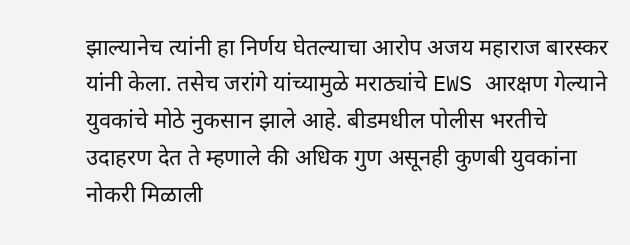झाल्यानेच त्यांनी हा निर्णय घेतल्याचा आरोप अजय महाराज बारस्कर यांनी केला. तसेच जरांगे यांच्यामुळे मराठ्यांचे EWS आरक्षण गेल्याने युवकांचे मोठे नुकसान झाले आहे. बीडमधील पोलीस भरतीचे उदाहरण देत ते म्हणाले की अधिक गुण असूनही कुणबी युवकांना नोकरी मिळाली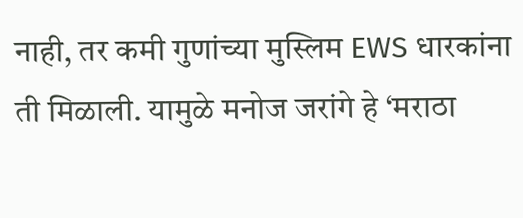नाही, तर कमी गुणांच्या मुस्लिम EWS धारकांना ती मिळाली. यामुळे मनोज जरांगे हे ‘मराठा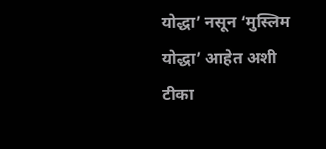योद्धा’ नसून ‘मुस्लिम योद्धा’ आहेत अशी टीका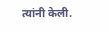त्यांनी केली.